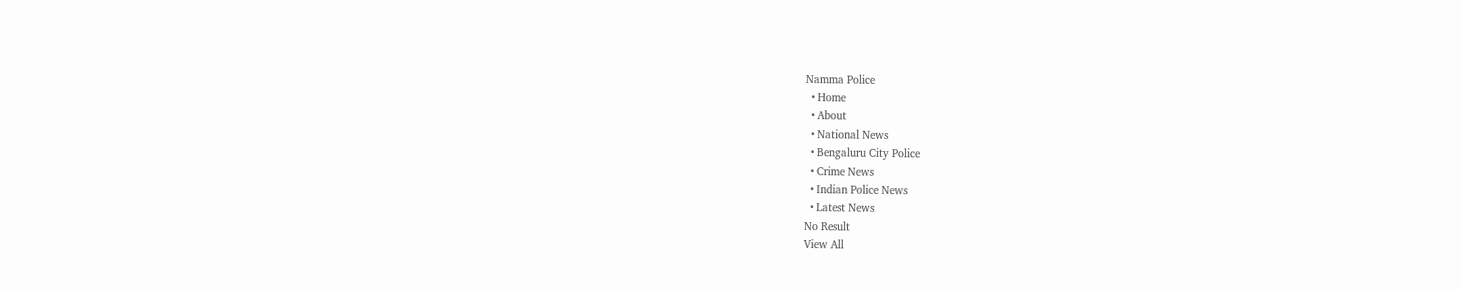Namma Police
  • Home
  • About
  • National News
  • Bengaluru City Police
  • Crime News
  • Indian Police News
  • Latest News
No Result
View All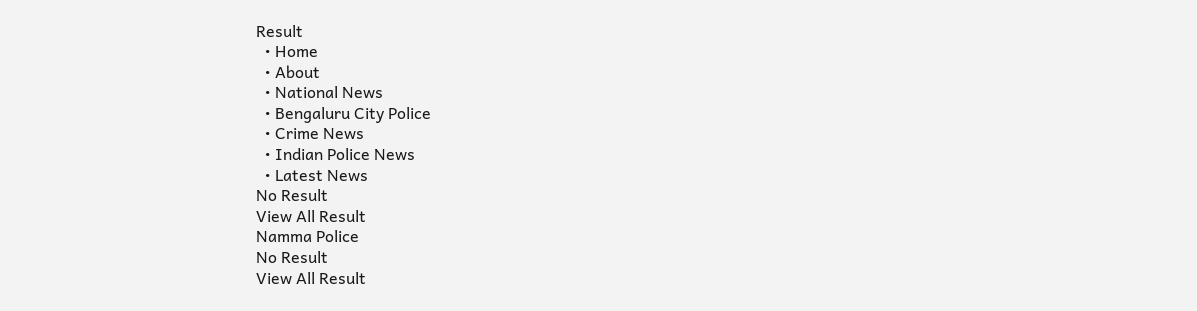Result
  • Home
  • About
  • National News
  • Bengaluru City Police
  • Crime News
  • Indian Police News
  • Latest News
No Result
View All Result
Namma Police
No Result
View All Result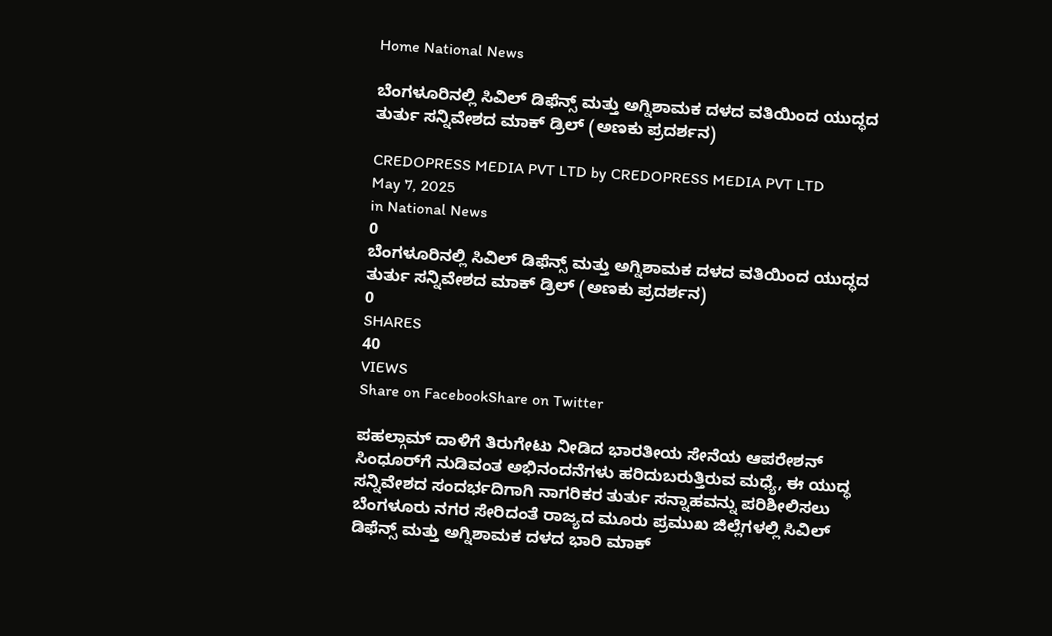Home National News

ಬೆಂಗಳೂರಿನಲ್ಲಿ ಸಿವಿಲ್ ಡಿಫೆನ್ಸ್ ಮತ್ತು ಅಗ್ನಿಶಾಮಕ ದಳದ ವತಿಯಿಂದ ಯುದ್ಧದ ತುರ್ತು ಸನ್ನಿವೇಶದ ಮಾಕ್ ಡ್ರಿಲ್ (ಅಣಕು ಪ್ರದರ್ಶನ)

CREDOPRESS MEDIA PVT LTD by CREDOPRESS MEDIA PVT LTD
May 7, 2025
in National News
0
ಬೆಂಗಳೂರಿನಲ್ಲಿ ಸಿವಿಲ್ ಡಿಫೆನ್ಸ್ ಮತ್ತು ಅಗ್ನಿಶಾಮಕ ದಳದ ವತಿಯಿಂದ ಯುದ್ಧದ ತುರ್ತು ಸನ್ನಿವೇಶದ ಮಾಕ್ ಡ್ರಿಲ್ (ಅಣಕು ಪ್ರದರ್ಶನ)
0
SHARES
40
VIEWS
Share on FacebookShare on Twitter

ಪಹಲ್ಗಾಮ್ ದಾಳಿಗೆ ತಿರುಗೇಟು ನೀಡಿದ ಭಾರತೀಯ ಸೇನೆಯ ಆಪರೇಶನ್ ಸಿಂಧೂರ್‌ಗೆ ನುಡಿವಂತ ಅಭಿನಂದನೆಗಳು ಹರಿದುಬರುತ್ತಿರುವ ಮಧ್ಯೆ, ಈ ಯುದ್ಧ ಸನ್ನಿವೇಶದ ಸಂದರ್ಭದಿಗಾಗಿ ನಾಗರಿಕರ ತುರ್ತು ಸನ್ನಾಹವನ್ನು ಪರಿಶೀಲಿಸಲು ಬೆಂಗಳೂರು ನಗರ ಸೇರಿದಂತೆ ರಾಜ್ಯದ ಮೂರು ಪ್ರಮುಖ ಜಿಲ್ಲೆಗಳಲ್ಲಿ ಸಿವಿಲ್ ಡಿಫೆನ್ಸ್ ಮತ್ತು ಅಗ್ನಿಶಾಮಕ ದಳದ ಭಾರಿ ಮಾಕ್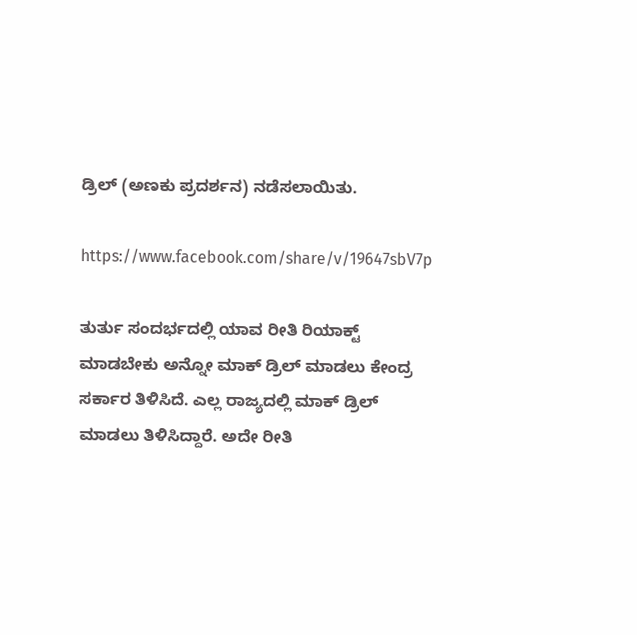ಡ್ರಿಲ್ (ಅಣಕು ಪ್ರದರ್ಶನ) ನಡೆಸಲಾಯಿತು.

https://www.facebook.com/share/v/19647sbV7p

ತುರ್ತು ಸಂದರ್ಭದಲ್ಲಿ ಯಾವ ರೀತಿ ರಿಯಾಕ್ಟ್ ಮಾಡಬೇಕು ಅನ್ನೋ ಮಾಕ್ ಡ್ರಿಲ್ ಮಾಡಲು ಕೇಂದ್ರ ಸರ್ಕಾರ ತಿಳಿಸಿದೆ. ಎಲ್ಲ ರಾಜ್ಯದಲ್ಲಿ ಮಾಕ್ ಡ್ರಿಲ್ ಮಾಡಲು ತಿಳಿಸಿದ್ದಾರೆ. ಅದೇ ರೀತಿ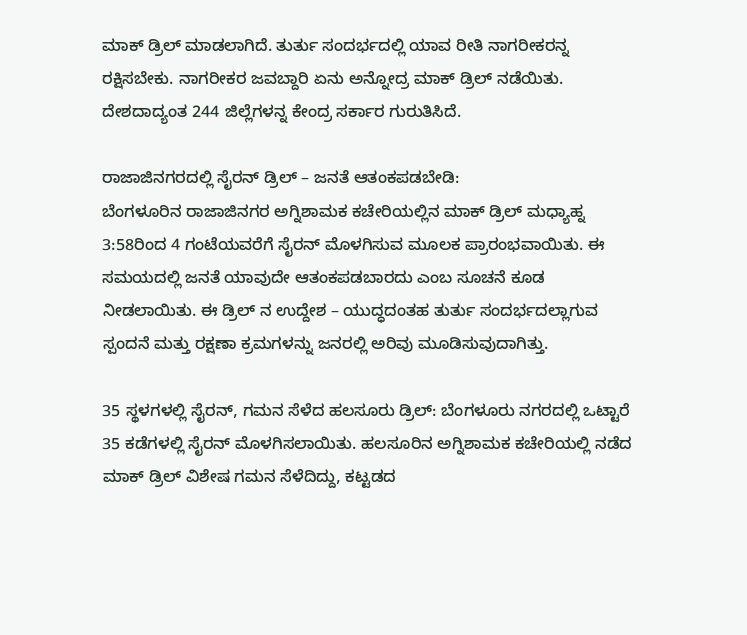ಮಾಕ್ ಡ್ರಿಲ್ ಮಾಡಲಾಗಿದೆ. ತುರ್ತು ಸಂದರ್ಭದಲ್ಲಿ ಯಾವ ರೀತಿ ನಾಗರೀಕರನ್ನ ರಕ್ಷಿಸಬೇಕು‌. ನಾಗರೀಕರ ಜವಬ್ದಾರಿ ಏನು ಅನ್ನೋದ್ರ ಮಾಕ್ ಡ್ರಿಲ್ ನಡೆಯಿತು. ದೇಶದಾದ್ಯಂತ 244 ಜಿಲ್ಲೆಗಳನ್ನ ಕೇಂದ್ರ ಸರ್ಕಾರ ಗುರುತಿಸಿದೆ.

ರಾಜಾಜಿನಗರದಲ್ಲಿ ಸೈರನ್ ಡ್ರಿಲ್ – ಜನತೆ ಆತಂಕಪಡಬೇಡಿ:
ಬೆಂಗಳೂರಿನ ರಾಜಾಜಿನಗರ ಅಗ್ನಿಶಾಮಕ ಕಚೇರಿಯಲ್ಲಿನ ಮಾಕ್ ಡ್ರಿಲ್ ಮಧ್ಯಾಹ್ನ 3:58ರಿಂದ 4 ಗಂಟೆಯವರೆಗೆ ಸೈರನ್ ಮೊಳಗಿಸುವ ಮೂಲಕ ಪ್ರಾರಂಭವಾಯಿತು. ಈ ಸಮಯದಲ್ಲಿ ಜನತೆ ಯಾವುದೇ ಆತಂಕಪಡಬಾರದು ಎಂಬ ಸೂಚನೆ ಕೂಡ ನೀಡಲಾಯಿತು. ಈ ಡ್ರಿಲ್ ನ ಉದ್ದೇಶ – ಯುದ್ಧದಂತಹ ತುರ್ತು ಸಂದರ್ಭದಲ್ಲಾಗುವ ಸ್ಪಂದನೆ ಮತ್ತು ರಕ್ಷಣಾ ಕ್ರಮಗಳನ್ನು ಜನರಲ್ಲಿ ಅರಿವು ಮೂಡಿಸುವುದಾಗಿತ್ತು.

35 ಸ್ಥಳಗಳಲ್ಲಿ ಸೈರನ್, ಗಮನ ಸೆಳೆದ ಹಲಸೂರು ಡ್ರಿಲ್: ಬೆಂಗಳೂರು ನಗರದಲ್ಲಿ ಒಟ್ಟಾರೆ 35 ಕಡೆಗಳಲ್ಲಿ ಸೈರನ್ ಮೊಳಗಿಸಲಾಯಿತು. ಹಲಸೂರಿನ ಅಗ್ನಿಶಾಮಕ ಕಚೇರಿಯಲ್ಲಿ ನಡೆದ ಮಾಕ್ ಡ್ರಿಲ್ ವಿಶೇಷ ಗಮನ ಸೆಳೆದಿದ್ದು, ಕಟ್ಟಡದ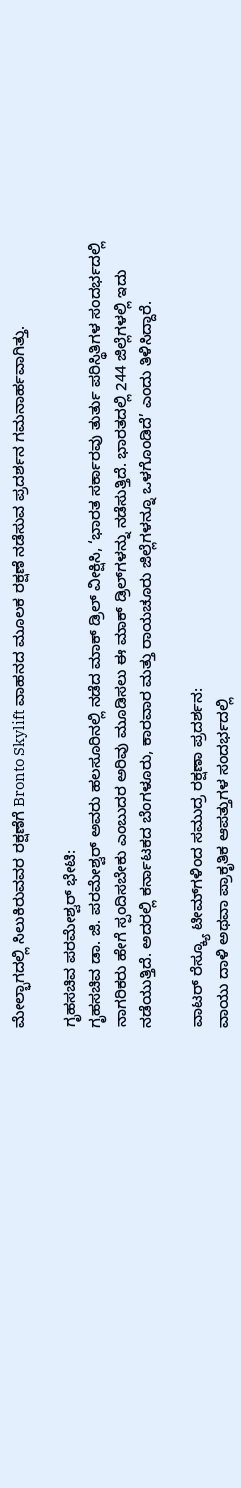ಮೇಲ್ಭಾಗದಲ್ಲಿ ಸಿಲುಕಿರುವವರ ರಕ್ಷಣೆಗೆ Bronto Skylift ವಾಹನದ ಮೂಲಕ ರಕ್ಷಣೆ ನಡೆಸುವ ಪ್ರದರ್ಶನ ಗಮನಾರ್ಹವಾಗಿತ್ತು.

ಗೃಹಸಚಿವ ಪರಮೇಶ್ವರ್‌ ಭೇಟಿ:
ಗೃಹಸಚಿವ ಡಾ. ಜಿ. ಪರಮೇಶ್ವರ್ ಅವರು ಹಲಸೂರಿನಲ್ಲಿ ನಡೆದ ಮಾಕ್ ಡ್ರಿಲ್ ವೀಕ್ಷಿಸಿ, ‘ಭಾರತ ಸರ್ಕಾರವು ತುರ್ತು ಪರಿಸ್ಥಿತಿಗಳ ಸಂದರ್ಭದಲ್ಲಿ ನಾಗರಿಕರು ಹೇಗೆ ಸ್ಪಂದಿಸಬೇಕು ಎಂಬುದರ ಅರಿವು ಮೂಡಿಸಲು ಈ ಮಾಕ್ ಡ್ರಿಲ್‌ಗಳನ್ನು ನಡೆಸುತ್ತಿದೆ. ಭಾರತದಲ್ಲಿ 244 ಜಿಲ್ಲೆಗಳಲ್ಲಿ ಇದು ನಡೆಯುತ್ತಿದೆ. ಅದರಲ್ಲಿ ಕರ್ನಾಟಕದ ಬೆಂಗಳೂರು, ಕಾರವಾರ ಮತ್ತು ರಾಯಚೂರು ಜಿಲ್ಲೆಗಳನ್ನೂ ಒಳಗೊಂಡಿದೆ’ ಎಂದು ತಿಳಿಸಿದ್ದಾರೆ.

ವಾಟರ್ ರೆಸ್ಕ್ಯೂ ಟೀಮ್‌ಗಳಿಂದ ಸಮುದ್ರ ರಕ್ಷಣಾ ಪ್ರದರ್ಶನ:
ವಾಯು ದಾಳಿ ಅಥವಾ ಪ್ರಾಕೃತಿಕ ಆಪತ್ತುಗಳ ಸಂದರ್ಭದಲ್ಲಿ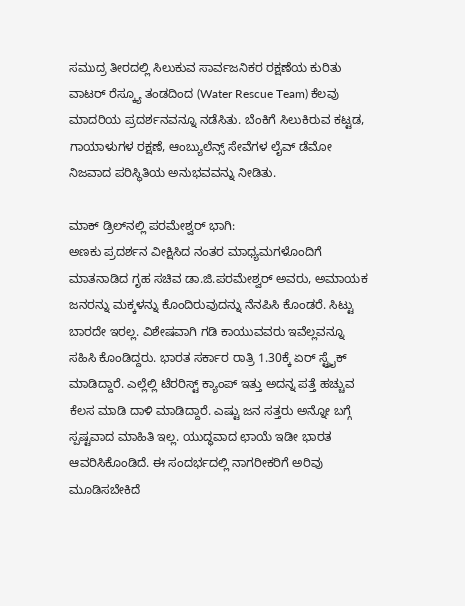ಸಮುದ್ರ ತೀರದಲ್ಲಿ ಸಿಲುಕುವ ಸಾರ್ವಜನಿಕರ ರಕ್ಷಣೆಯ ಕುರಿತು ವಾಟರ್ ರೆಸ್ಕ್ಯೂ ತಂಡದಿಂದ (Water Rescue Team) ಕೆಲವು ಮಾದರಿಯ ಪ್ರದರ್ಶನವನ್ನೂ ನಡೆಸಿತು. ಬೆಂಕಿಗೆ ಸಿಲುಕಿರುವ ಕಟ್ಟಡ, ಗಾಯಾಳುಗಳ ರಕ್ಷಣೆ, ಆಂಬ್ಯುಲೆನ್ಸ್ ಸೇವೆಗಳ ಲೈವ್ ಡೆಮೋ ನಿಜವಾದ ಪರಿಸ್ಥಿತಿಯ ಅನುಭವವನ್ನು ನೀಡಿತು.

ಮಾಕ್ ಡ್ರಿಲ್‌ನಲ್ಲಿ ಪರಮೇಶ್ವರ್ ಭಾಗಿ:
ಅಣಕು ಪ್ರದರ್ಶನ ವೀಕ್ಷಿಸಿದ ನಂತರ ಮಾಧ್ಯಮಗಳೊಂದಿಗೆ ಮಾತನಾಡಿದ ಗೃಹ ಸಚಿವ ಡಾ.ಜಿ.ಪರಮೇಶ್ವರ್ ಅವರು, ಅಮಾಯಕ ಜನರನ್ನು ಮಕ್ಕಳನ್ನು ಕೊಂದಿರುವುದನ್ನು ನೆನಪಿಸಿ ಕೊಂಡರೆ. ಸಿಟ್ಟು ಬಾರದೇ ಇರಲ್ಲ. ವಿಶೇಷವಾಗಿ ಗಡಿ ಕಾಯುವವರು ಇವೆಲ್ಲವನ್ನೂ ಸಹಿಸಿ ಕೊಂಡಿದ್ದರು. ಭಾರತ ಸರ್ಕಾರ ರಾತ್ರಿ 1.30ಕ್ಕೆ ಏರ್ ಸ್ಟ್ರೈಕ್ ಮಾಡಿದ್ದಾರೆ. ಎಲ್ಲೆಲ್ಲಿ ಟೆರರಿಸ್ಟ್ ಕ್ಯಾಂಪ್ ಇತ್ತು ಅದನ್ನ ಪತ್ತೆ ಹಚ್ಚುವ ಕೆಲಸ ಮಾಡಿ ದಾಳಿ ಮಾಡಿದ್ದಾರೆ. ಎಷ್ಟು ಜನ ಸತ್ತರು ಅನ್ನೋ ಬಗ್ಗೆ ಸ್ಪಷ್ಟವಾದ ಮಾಹಿತಿ ಇಲ್ಲ. ಯುದ್ಧವಾದ ಛಾಯೆ ಇಡೀ ಭಾರತ ಆವರಿಸಿಕೊಂಡಿದೆ. ಈ ಸಂದರ್ಭದಲ್ಲಿ ನಾಗರೀಕರಿಗೆ ಅರಿವು ಮೂಡಿಸಬೇಕಿದೆ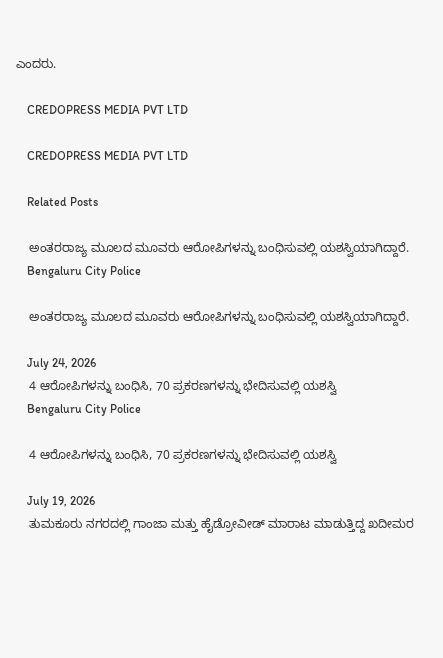ಎಂದರು.

    CREDOPRESS MEDIA PVT LTD

    CREDOPRESS MEDIA PVT LTD

    Related Posts

    ಅಂತರರಾಜ್ಯ ಮೂಲದ ಮೂವರು ಆರೋಪಿಗಳನ್ನು ಬಂಧಿಸುವಲ್ಲಿ ಯಶಸ್ವಿಯಾಗಿದ್ದಾರೆ.
    Bengaluru City Police

    ಅಂತರರಾಜ್ಯ ಮೂಲದ ಮೂವರು ಆರೋಪಿಗಳನ್ನು ಬಂಧಿಸುವಲ್ಲಿ ಯಶಸ್ವಿಯಾಗಿದ್ದಾರೆ.

    July 24, 2026
    4 ಆರೋಪಿಗಳನ್ನು ಬಂಧಿಸಿ, 70 ಪ್ರಕರಣಗಳನ್ನು ಭೇದಿಸುವಲ್ಲಿ ಯಶಸ್ವಿ
    Bengaluru City Police

    4 ಆರೋಪಿಗಳನ್ನು ಬಂಧಿಸಿ, 70 ಪ್ರಕರಣಗಳನ್ನು ಭೇದಿಸುವಲ್ಲಿ ಯಶಸ್ವಿ

    July 19, 2026
    ತುಮಕೂರು ನಗರದಲ್ಲಿ ಗಾಂಜಾ ಮತ್ತು ಹೈಡ್ರೋವೀಡ್ ಮಾರಾಟ ಮಾಡುತ್ತಿದ್ದ ಖದೀಮರ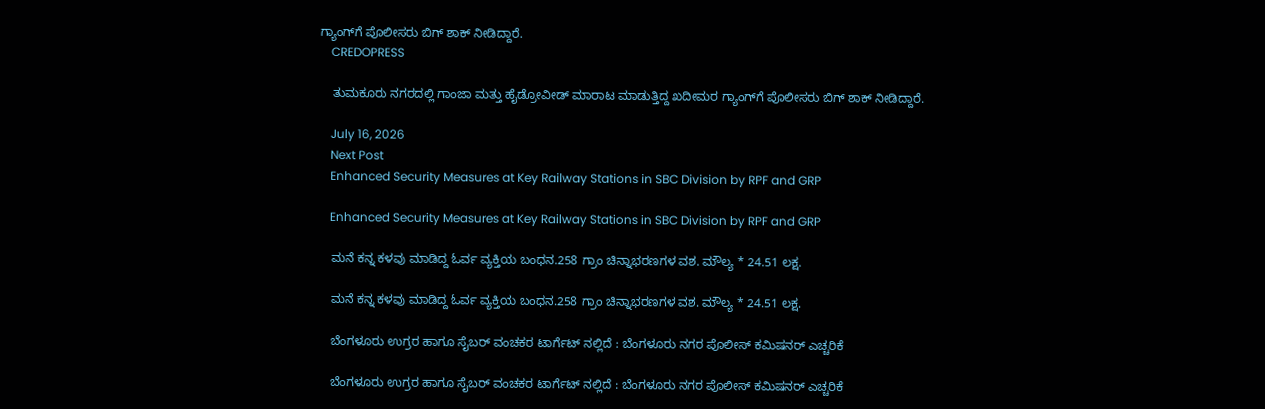ಗ್ಯಾಂಗ್‌ಗೆ ಪೊಲೀಸರು ಬಿಗ್ ಶಾಕ್ ನೀಡಿದ್ದಾರೆ.
    CREDOPRESS

    ತುಮಕೂರು ನಗರದಲ್ಲಿ ಗಾಂಜಾ ಮತ್ತು ಹೈಡ್ರೋವೀಡ್ ಮಾರಾಟ ಮಾಡುತ್ತಿದ್ದ ಖದೀಮರ ಗ್ಯಾಂಗ್‌ಗೆ ಪೊಲೀಸರು ಬಿಗ್ ಶಾಕ್ ನೀಡಿದ್ದಾರೆ.

    July 16, 2026
    Next Post
    Enhanced Security Measures at Key Railway Stations in SBC Division by RPF and GRP

    Enhanced Security Measures at Key Railway Stations in SBC Division by RPF and GRP

    ಮನೆ ಕನ್ನ ಕಳವು ಮಾಡಿದ್ದ ಓರ್ವ ವ್ಯಕ್ತಿಯ ಬಂಧನ.258 ಗ್ರಾಂ ಚಿನ್ನಾಭರಣಗಳ ವಶ. ಮೌಲ್ಯ * 24.51 ಲಕ್ಷ.

    ಮನೆ ಕನ್ನ ಕಳವು ಮಾಡಿದ್ದ ಓರ್ವ ವ್ಯಕ್ತಿಯ ಬಂಧನ.258 ಗ್ರಾಂ ಚಿನ್ನಾಭರಣಗಳ ವಶ. ಮೌಲ್ಯ * 24.51 ಲಕ್ಷ.

    ಬೆಂಗಳೂರು ಉಗ್ರರ ಹಾಗೂ ಸೈಬ‌ರ್ ವಂಚಕರ ಟಾರ್ಗೆಟ್ ನಲ್ಲಿದೆ : ಬೆಂಗಳೂರು ನಗರ ಪೊಲೀಸ್ ಕಮಿಷನರ್ ಎಚ್ಚರಿಕೆ

    ಬೆಂಗಳೂರು ಉಗ್ರರ ಹಾಗೂ ಸೈಬ‌ರ್ ವಂಚಕರ ಟಾರ್ಗೆಟ್ ನಲ್ಲಿದೆ : ಬೆಂಗಳೂರು ನಗರ ಪೊಲೀಸ್ ಕಮಿಷನರ್ ಎಚ್ಚರಿಕೆ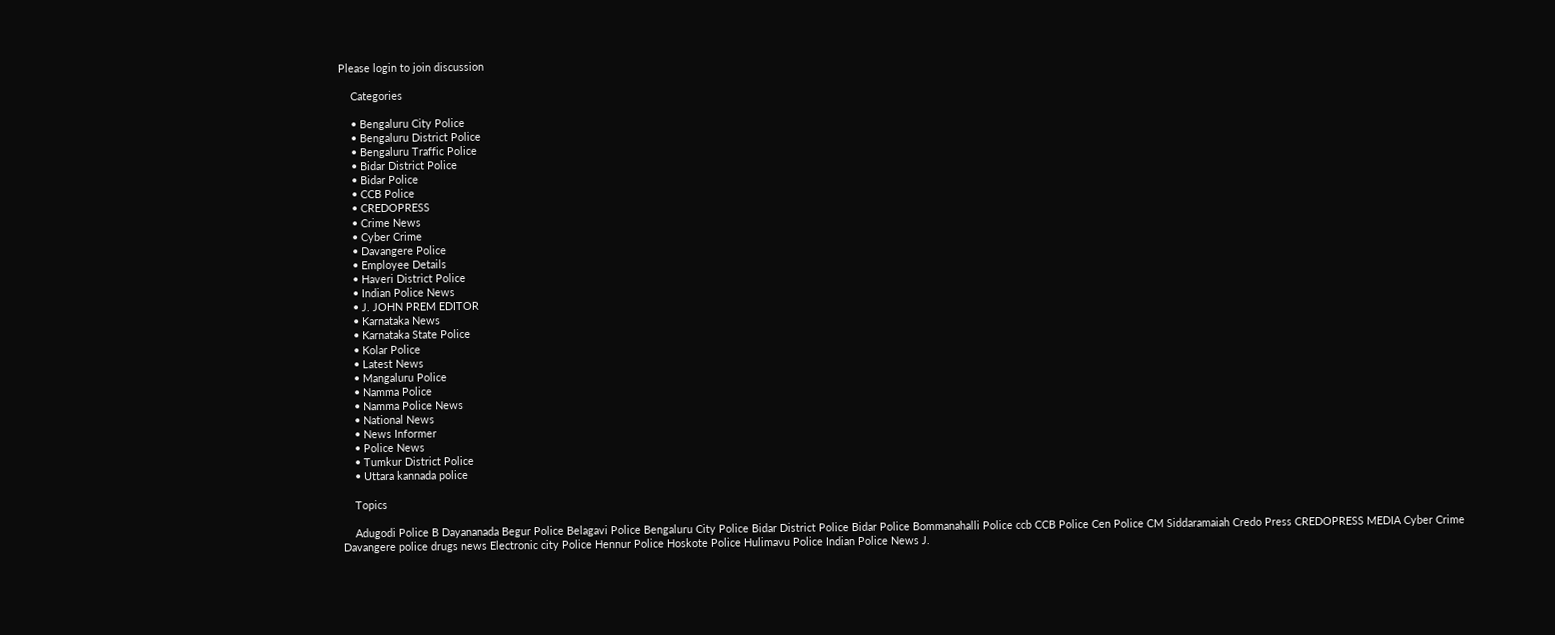Please login to join discussion

    Categories

    • Bengaluru City Police
    • Bengaluru District Police
    • Bengaluru Traffic Police
    • Bidar District Police
    • Bidar Police
    • CCB Police
    • CREDOPRESS
    • Crime News
    • Cyber Crime
    • Davangere Police
    • Employee Details
    • Haveri District Police
    • Indian Police News
    • J. JOHN PREM EDITOR
    • Karnataka News
    • Karnataka State Police
    • Kolar Police
    • Latest News
    • Mangaluru Police
    • Namma Police
    • Namma Police News
    • National News
    • News Informer
    • Police News
    • Tumkur District Police
    • Uttara kannada police

    Topics

    Adugodi Police B Dayananada Begur Police Belagavi Police Bengaluru City Police Bidar District Police Bidar Police Bommanahalli Police ccb CCB Police Cen Police CM Siddaramaiah Credo Press CREDOPRESS MEDIA Cyber Crime Davangere police drugs news Electronic city Police Hennur Police Hoskote Police Hulimavu Police Indian Police News J.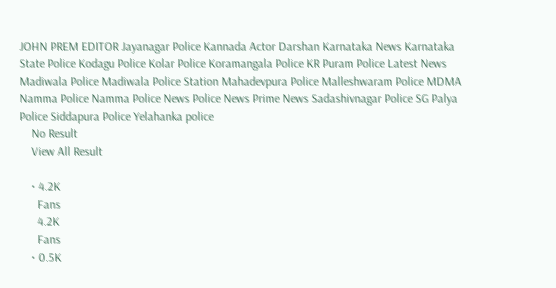JOHN PREM EDITOR Jayanagar Police Kannada Actor Darshan Karnataka News Karnataka State Police Kodagu Police Kolar Police Koramangala Police KR Puram Police Latest News Madiwala Police Madiwala Police Station Mahadevpura Police Malleshwaram Police MDMA Namma Police Namma Police News Police News Prime News Sadashivnagar Police SG Palya Police Siddapura Police Yelahanka police
    No Result
    View All Result

    • 4.2K
      Fans
      4.2K
      Fans
    • 0.5K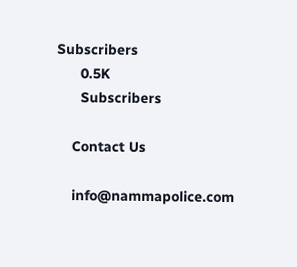Subscribers
      0.5K
      Subscribers

    Contact Us

    info@nammapolice.com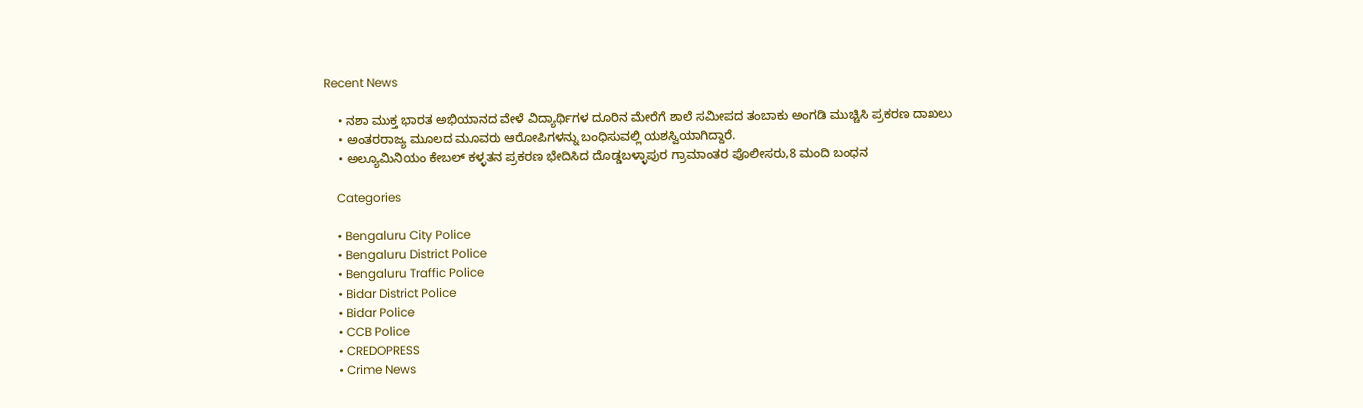Recent News

    • ನಶಾ ಮುಕ್ತ ಭಾರತ ಅಭಿಯಾನದ ವೇಳೆ ವಿದ್ಯಾರ್ಥಿಗಳ ದೂರಿನ ಮೇರೆಗೆ ಶಾಲೆ ಸಮೀಪದ ತಂಬಾಕು ಅಂಗಡಿ ಮುಚ್ಚಿಸಿ ಪ್ರಕರಣ ದಾಖಲು
    • ಅಂತರರಾಜ್ಯ ಮೂಲದ ಮೂವರು ಆರೋಪಿಗಳನ್ನು ಬಂಧಿಸುವಲ್ಲಿ ಯಶಸ್ವಿಯಾಗಿದ್ದಾರೆ.
    • ಅಲ್ಯೂಮಿನಿಯಂ ಕೇಬಲ್ ಕಳ್ಳತನ ಪ್ರಕರಣ ಭೇದಿಸಿದ ದೊಡ್ಡಬಳ್ಳಾಪುರ ಗ್ರಾಮಾಂತರ ಪೊಲೀಸರು,8 ಮಂದಿ ಬಂಧನ

    Categories

    • Bengaluru City Police
    • Bengaluru District Police
    • Bengaluru Traffic Police
    • Bidar District Police
    • Bidar Police
    • CCB Police
    • CREDOPRESS
    • Crime News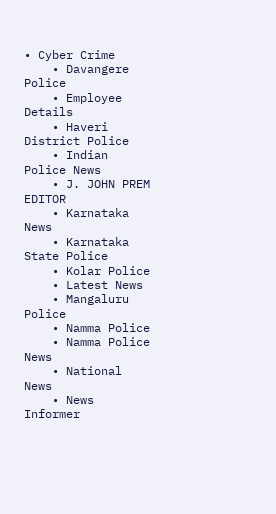• Cyber Crime
    • Davangere Police
    • Employee Details
    • Haveri District Police
    • Indian Police News
    • J. JOHN PREM EDITOR
    • Karnataka News
    • Karnataka State Police
    • Kolar Police
    • Latest News
    • Mangaluru Police
    • Namma Police
    • Namma Police News
    • National News
    • News Informer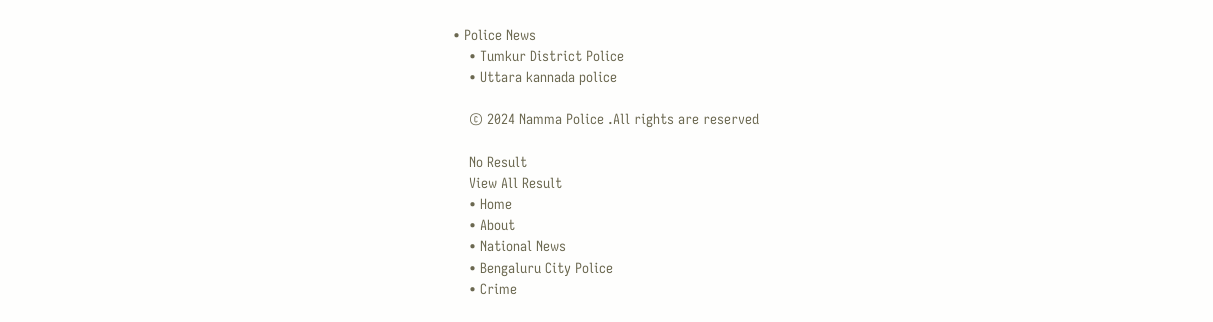• Police News
    • Tumkur District Police
    • Uttara kannada police

    © 2024 Namma Police .All rights are reserved

    No Result
    View All Result
    • Home
    • About
    • National News
    • Bengaluru City Police
    • Crime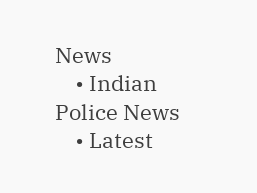News
    • Indian Police News
    • Latest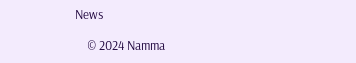News

    © 2024 Namma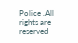Police .All rights are reserved